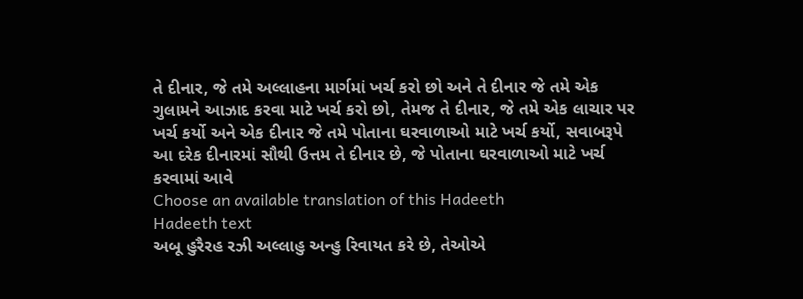તે દીનાર, જે તમે અલ્લાહના માર્ગમાં ખર્ચ કરો છો અને તે દીનાર જે તમે એક ગુલામને આઝાદ કરવા માટે ખર્ચ કરો છો, તેમજ તે દીનાર, જે તમે એક લાચાર પર ખર્ચ કર્યો અને એક દીનાર જે તમે પોતાના ઘરવાળાઓ માટે ખર્ચ કર્યો, સવાબરૂપે આ દરેક દીનારમાં સૌથી ઉત્તમ તે દીનાર છે, જે પોતાના ઘરવાળાઓ માટે ખર્ચ કરવામાં આવે
Choose an available translation of this Hadeeth
Hadeeth text
અબૂ હુરૈરહ રઝી અલ્લાહુ અન્હુ રિવાયત કરે છે, તેઓએ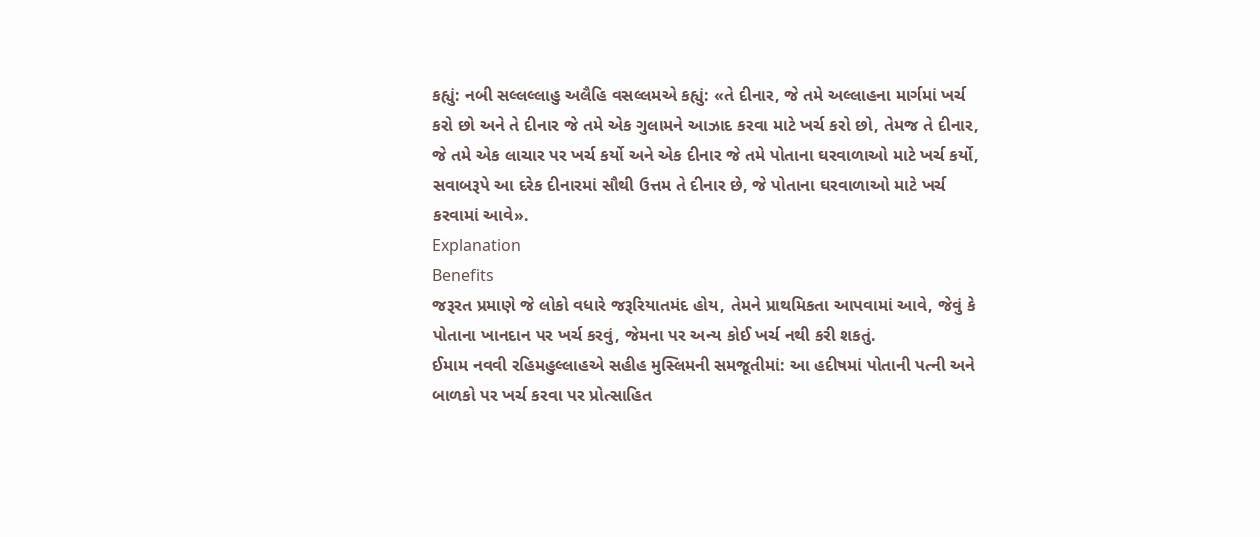કહ્યું: નબી સલ્લલ્લાહુ અલૈહિ વસલ્લમએ કહ્યું: «તે દીનાર, જે તમે અલ્લાહના માર્ગમાં ખર્ચ કરો છો અને તે દીનાર જે તમે એક ગુલામને આઝાદ કરવા માટે ખર્ચ કરો છો, તેમજ તે દીનાર, જે તમે એક લાચાર પર ખર્ચ કર્યો અને એક દીનાર જે તમે પોતાના ઘરવાળાઓ માટે ખર્ચ કર્યો, સવાબરૂપે આ દરેક દીનારમાં સૌથી ઉત્તમ તે દીનાર છે, જે પોતાના ઘરવાળાઓ માટે ખર્ચ કરવામાં આવે».
Explanation
Benefits
જરૂરત પ્રમાણે જે લોકો વધારે જરૂરિયાતમંદ હોય, તેમને પ્રાથમિકતા આપવામાં આવે, જેવું કે પોતાના ખાનદાન પર ખર્ચ કરવું, જેમના પર અન્ય કોઈ ખર્ચ નથી કરી શકતું.
ઈમામ નવવી રહિમહુલ્લાહએ સહીહ મુસ્લિમની સમજૂતીમાં: આ હદીષમાં પોતાની પત્ની અને બાળકો પર ખર્ચ કરવા પર પ્રોત્સાહિત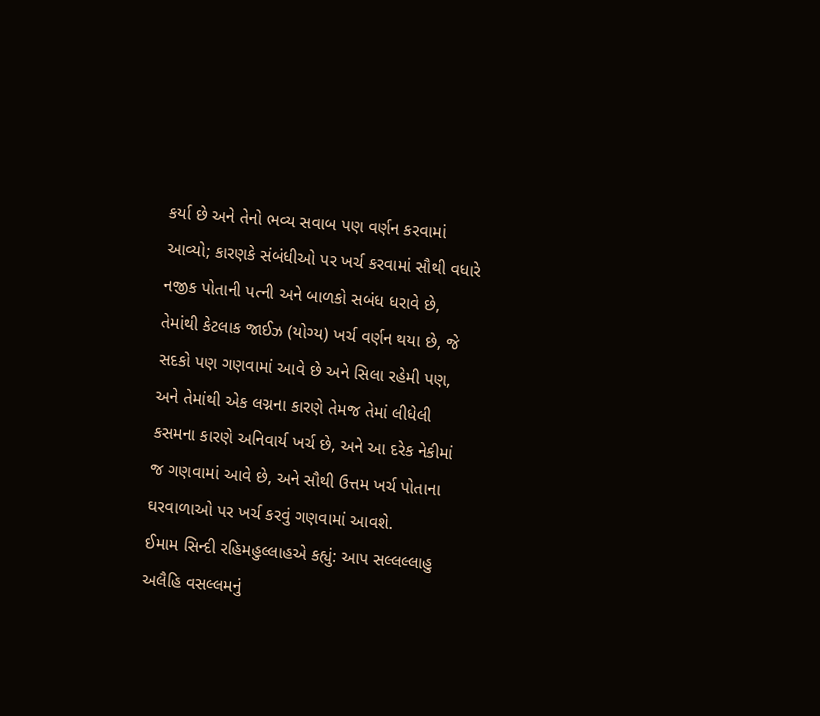કર્યા છે અને તેનો ભવ્ય સવાબ પણ વર્ણન કરવામાં આવ્યો; કારણકે સંબંધીઓ પર ખર્ચ કરવામાં સૌથી વધારે નજીક પોતાની પત્ની અને બાળકો સબંધ ધરાવે છે, તેમાંથી કેટલાક જાઈઝ (યોગ્ય) ખર્ચ વર્ણન થયા છે, જે સદકો પણ ગણવામાં આવે છે અને સિલા રહેમી પણ, અને તેમાંથી એક લગ્નના કારણે તેમજ તેમાં લીધેલી કસમના કારણે અનિવાર્ય ખર્ચ છે, અને આ દરેક નેકીમાં જ ગણવામાં આવે છે, અને સૌથી ઉત્તમ ખર્ચ પોતાના ઘરવાળાઓ પર ખર્ચ કરવું ગણવામાં આવશે.
ઈમામ સિન્દી રહિમહુલ્લાહએ કહ્યું: આપ સલ્લલ્લાહુ અલૈહિ વસલ્લમનું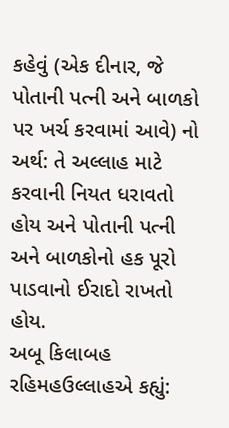કહેવું (એક દીનાર, જે પોતાની પત્ની અને બાળકો પર ખર્ચ કરવામાં આવે) નો અર્થ: તે અલ્લાહ માટે કરવાની નિયત ધરાવતો હોય અને પોતાની પત્ની અને બાળકોનો હક પૂરો પાડવાનો ઈરાદો રાખતો હોય.
અબૂ કિલાબહ રહિમહઉલ્લાહએ કહ્યું: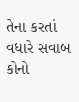તેના કરતાં વધારે સવાબ કોનો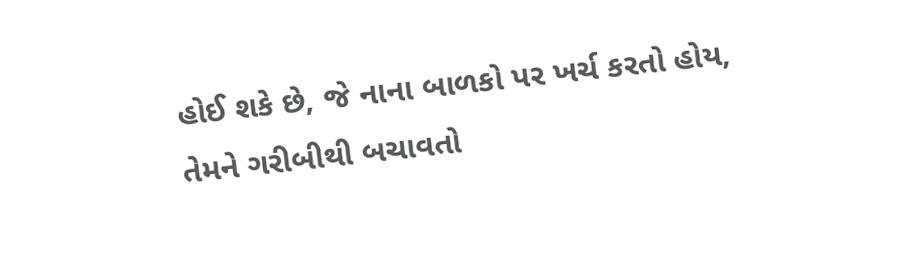હોઈ શકે છે, જે નાના બાળકો પર ખર્ચ કરતો હોય, તેમને ગરીબીથી બચાવતો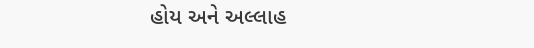હોય અને અલ્લાહ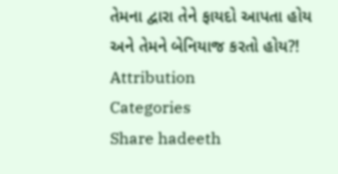તેમના દ્વારા તેને ફાયદો આપતા હોય અને તેમને બેનિયાજ કરતો હોય?!
Attribution
Categories
Share hadeeth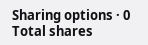Sharing options · 0 Total shares